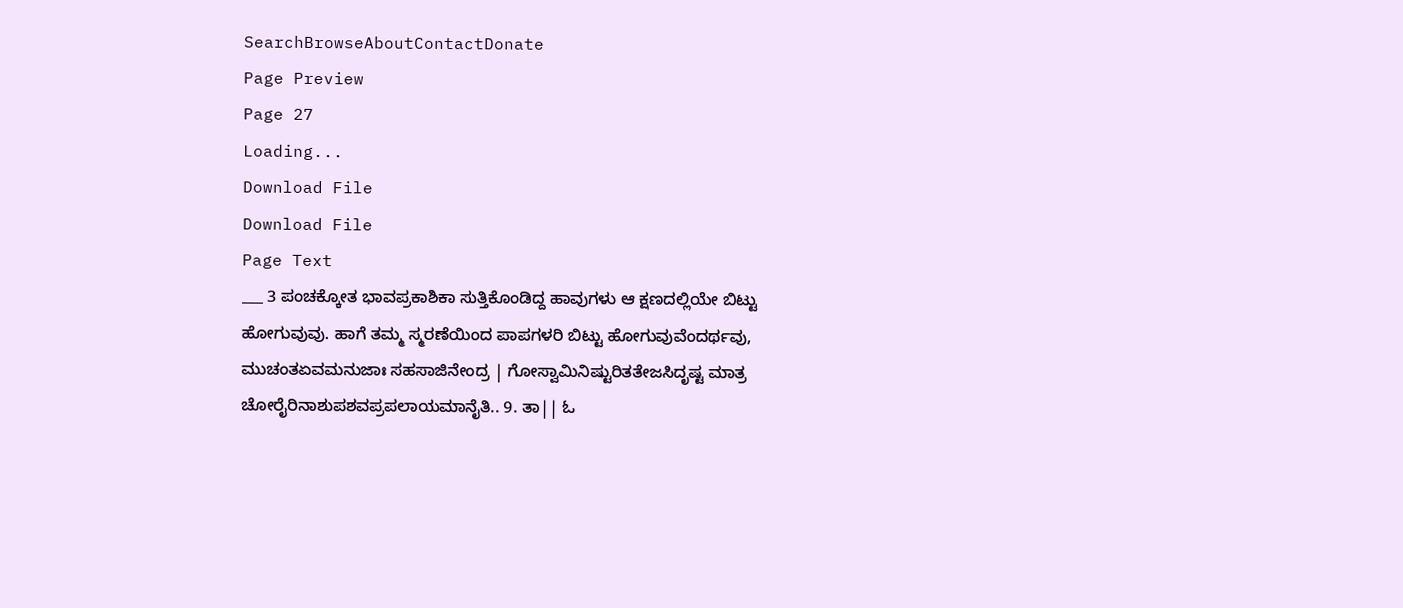SearchBrowseAboutContactDonate
Page Preview
Page 27
Loading...
Download File
Download File
Page Text
___ 3 ಪಂಚಕ್ಕೋತ ಭಾವಪ್ರಕಾಶಿಕಾ ಸುತ್ತಿಕೊಂಡಿದ್ದ ಹಾವುಗಳು ಆ ಕ್ಷಣದಲ್ಲಿಯೇ ಬಿಟ್ಟು ಹೋಗುವುವು. ಹಾಗೆ ತಮ್ಮ ಸ್ಮರಣೆಯಿಂದ ಪಾಪಗಳರಿ ಬಿಟ್ಟು ಹೋಗುವುವೆಂದರ್ಥವು, ಮುಚಂತಏವಮನುಜಾಃ ಸಹಸಾಜಿನೇಂದ್ರ | ಗೋಸ್ವಾಮಿನಿಷ್ಟುರಿತತೇಜಸಿದೃಷ್ಟ ಮಾತ್ರ ಚೋರೈರಿನಾಶುಪಶವಪ್ರಪಲಾಯಮಾನೈತಿ.. 9. ತಾ|| ಓ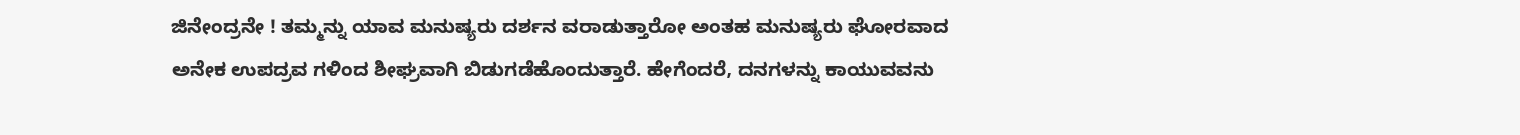ಜಿನೇಂದ್ರನೇ ! ತಮ್ಮನ್ನು ಯಾವ ಮನುಷ್ಯರು ದರ್ಶನ ವರಾಡುತ್ತಾರೋ ಅಂತಹ ಮನುಷ್ಯರು ಘೋರವಾದ ಅನೇಕ ಉಪದ್ರವ ಗಳಿಂದ ಶೀಘ್ರವಾಗಿ ಬಿಡುಗಡೆಹೊಂದುತ್ತಾರೆ. ಹೇಗೆಂದರೆ, ದನಗಳನ್ನು ಕಾಯುವವನು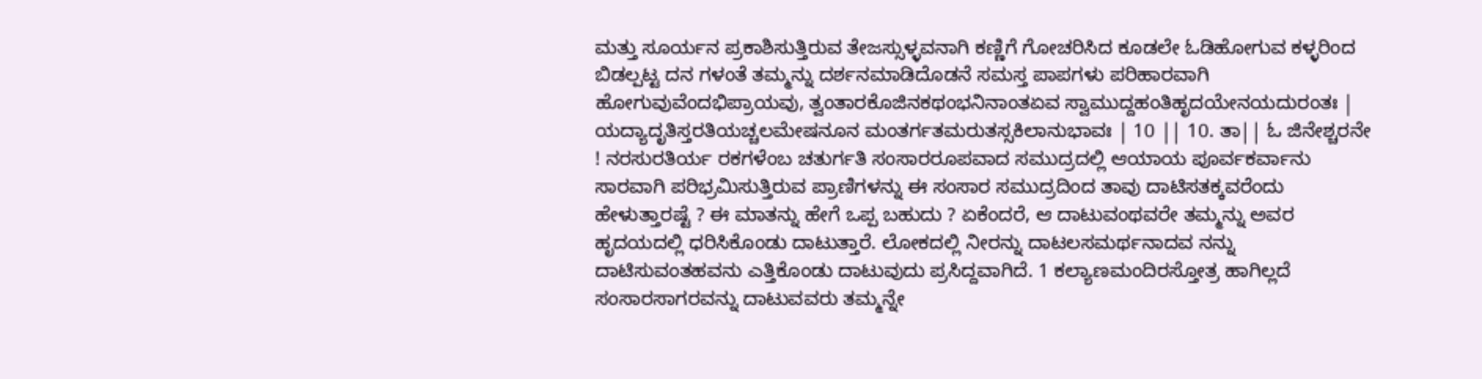ಮತ್ತು ಸೂರ್ಯನ ಪ್ರಕಾಶಿಸುತ್ತಿರುವ ತೇಜಸ್ಸುಳ್ಳವನಾಗಿ ಕಣ್ಣಿಗೆ ಗೋಚರಿಸಿದ ಕೂಡಲೇ ಓಡಿಹೋಗುವ ಕಳ್ಳರಿಂದ ಬಿಡಲ್ಪಟ್ಟ ದನ ಗಳಂತೆ ತಮ್ಮನ್ನು ದರ್ಶನಮಾಡಿದೊಡನೆ ಸಮಸ್ತ ಪಾಪಗಳು ಪರಿಹಾರವಾಗಿ ಹೋಗುವುವೆಂದಭಿಪ್ರಾಯವು, ತ್ವಂತಾರಕೊಜಿನಕಥಂಭನಿನಾಂತಏವ ಸ್ವಾಮುದ್ದಹಂತಿಹೃದಯೇನಯದುರಂತಃ | ಯದ್ಯಾದೃತಿಸ್ತರತಿಯಚ್ಚಲಮೇಷನೂನ ಮಂತರ್ಗತಮರುತಸ್ಸಕಿಲಾನುಭಾವಃ | 10 || 10. ತಾ|| ಓ ಜಿನೇಶ್ಚರನೇ ! ನರಸುರತಿರ್ಯ ರಕಗಳೆಂಬ ಚತುರ್ಗತಿ ಸಂಸಾರರೂಪವಾದ ಸಮುದ್ರದಲ್ಲಿ ಆಯಾಯ ಪೂರ್ವಕರ್ವಾನು ಸಾರವಾಗಿ ಪರಿಭ್ರಮಿಸುತ್ತಿರುವ ಪ್ರಾಣಿಗಳನ್ನು ಈ ಸಂಸಾರ ಸಮುದ್ರದಿಂದ ತಾವು ದಾಟಿಸತಕ್ಕವರೆಂದು ಹೇಳುತ್ತಾರಷ್ಟೆ ? ಈ ಮಾತನ್ನು ಹೇಗೆ ಒಪ್ಪ ಬಹುದು ? ಏಕೆಂದರೆ, ಆ ದಾಟುವಂಥವರೇ ತಮ್ಮನ್ನು ಅವರ ಹೃದಯದಲ್ಲಿ ಧರಿಸಿಕೊಂಡು ದಾಟುತ್ತಾರೆ. ಲೋಕದಲ್ಲಿ ನೀರನ್ನು ದಾಟಲಸಮರ್ಥನಾದವ ನನ್ನು ದಾಟಿಸುವಂತಹವನು ಎತ್ತಿಕೊಂಡು ದಾಟುವುದು ಪ್ರಸಿದ್ದವಾಗಿದೆ. 1 ಕಲ್ಯಾಣಮಂದಿರಸ್ತೋತ್ರ ಹಾಗಿಲ್ಲದೆ ಸಂಸಾರಸಾಗರವನ್ನು ದಾಟುವವರು ತಮ್ಮನ್ನೇ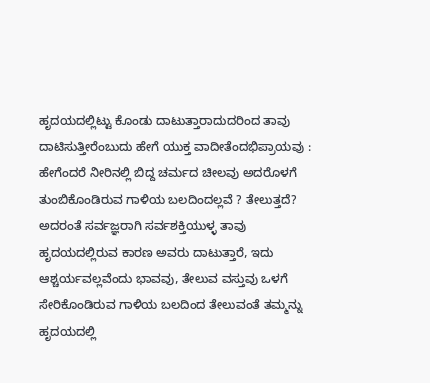ಹೃದಯದಲ್ಲಿಟ್ಟು ಕೊಂಡು ದಾಟುತ್ತಾರಾದುದರಿಂದ ತಾವು ದಾಟಿಸುತ್ತೀರೆಂಬುದು ಹೇಗೆ ಯುಕ್ತ ವಾದೀತೆಂದಭಿಪ್ರಾಯವು : ಹೇಗೆಂದರೆ ನೀರಿನಲ್ಲಿ ಬಿದ್ದ ಚರ್ಮದ ಚೀಲವು ಅದರೊಳಗೆ ತುಂಬಿಕೊಂಡಿರುವ ಗಾಳಿಯ ಬಲದಿಂದಲ್ಲವೆ ? ತೇಲುತ್ತದೆ? ಅದರಂತೆ ಸರ್ವಜ್ಞರಾಗಿ ಸರ್ವಶಕ್ತಿಯುಳ್ಳ ತಾವು ಹೃದಯದಲ್ಲಿರುವ ಕಾರಣ ಅವರು ದಾಟುತ್ತಾರೆ, ಇದು ಆಶ್ಚರ್ಯವಲ್ಲವೆಂದು ಭಾವವು, ತೇಲುವ ವಸ್ತುವು ಒಳಗೆ ಸೇರಿಕೊಂಡಿರುವ ಗಾಳಿಯ ಬಲದಿಂದ ತೇಲುವಂತೆ ತಮ್ಮನ್ನು ಹೃದಯದಲ್ಲಿ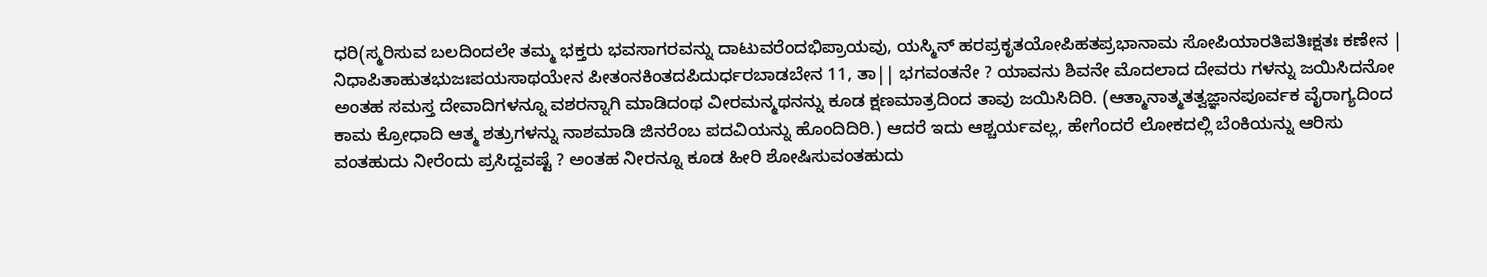ಧರಿ(ಸ್ಮರಿಸುವ ಬಲದಿಂದಲೇ ತಮ್ಮ ಭಕ್ತರು ಭವಸಾಗರವನ್ನು ದಾಟುವರೆಂದಭಿಪ್ರಾಯವು, ಯಸ್ಮಿನ್ ಹರಪ್ರಕೃತಯೋಪಿಹತಪ್ರಭಾನಾಮ ಸೋಪಿಯಾರತಿಪತಿಃಕ್ಷತಃ ಕಣೇನ | ನಿಧಾಪಿತಾಹುತಭುಜಃಪಯಸಾಥಯೇನ ಪೀತಂನಕಿಂತದಪಿದುರ್ಧರಬಾಡಬೇನ 11, ತಾ|| ಭಗವಂತನೇ ? ಯಾವನು ಶಿವನೇ ಮೊದಲಾದ ದೇವರು ಗಳನ್ನು ಜಯಿಸಿದನೋ ಅಂತಹ ಸಮಸ್ತ ದೇವಾದಿಗಳನ್ನೂ ವಶರನ್ನಾಗಿ ಮಾಡಿದಂಥ ವೀರಮನ್ಮಥನನ್ನು ಕೂಡ ಕ್ಷಣಮಾತ್ರದಿಂದ ತಾವು ಜಯಿಸಿದಿರಿ. (ಆತ್ಮಾನಾತ್ಮತತ್ವಜ್ಞಾನಪೂರ್ವಕ ವೈರಾಗ್ಯದಿಂದ ಕಾಮ ಕ್ರೋಧಾದಿ ಆತ್ಮ ಶತ್ರುಗಳನ್ನು ನಾಶಮಾಡಿ ಜಿನರೆಂಬ ಪದವಿಯನ್ನು ಹೊಂದಿದಿರಿ.) ಆದರೆ ಇದು ಆಶ್ಚರ್ಯವಲ್ಲ, ಹೇಗೆಂದರೆ ಲೋಕದಲ್ಲಿ ಬೆಂಕಿಯನ್ನು ಆರಿಸು ವಂತಹುದು ನೀರೆಂದು ಪ್ರಸಿದ್ದವಷ್ಟೆ ? ಅಂತಹ ನೀರನ್ನೂ ಕೂಡ ಹೀರಿ ಶೋಷಿಸುವಂತಹುದು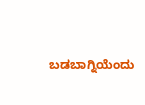ಬಡಬಾಗ್ನಿಯೆಂದು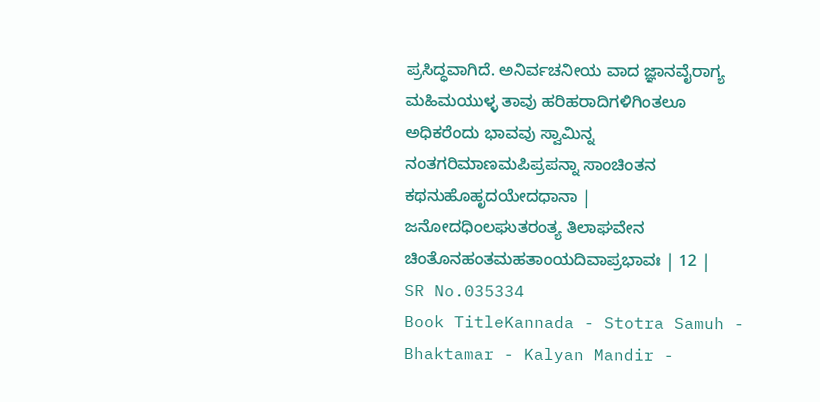ಪ್ರಸಿದ್ಧವಾಗಿದೆ. ಅನಿರ್ವಚನೀಯ ವಾದ ಜ್ಞಾನವೈರಾಗ್ಯ ಮಹಿಮಯುಳ್ಳ ತಾವು ಹರಿಹರಾದಿಗಳಿಗಿಂತಲೂ ಅಧಿಕರೆಂದು ಭಾವವು ಸ್ವಾಮಿನ್ನ ನಂತಗರಿಮಾಣಮಪಿಪ್ರಪನ್ನಾ ಸಾಂಚಿಂತನ ಕಥನುಹೊಹೃದಯೇದಧಾನಾ | ಜನೋದಧಿಂಲಘುತರಂತ್ಯ ತಿಲಾಘವೇನ ಚಿಂತೊನಹಂತಮಹತಾಂಯದಿವಾಪ್ರಭಾವಃ | 12 |
SR No.035334
Book TitleKannada - Stotra Samuh - Bhaktamar - Kalyan Mandir -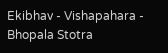Ekibhav - Vishapahara - Bhopala Stotra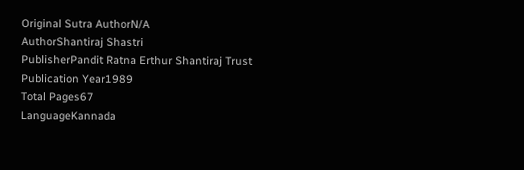Original Sutra AuthorN/A
AuthorShantiraj Shastri
PublisherPandit Ratna Erthur Shantiraj Trust
Publication Year1989
Total Pages67
LanguageKannada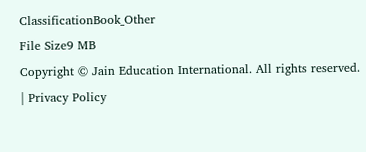ClassificationBook_Other
File Size9 MB
Copyright © Jain Education International. All rights reserved. | Privacy Policy